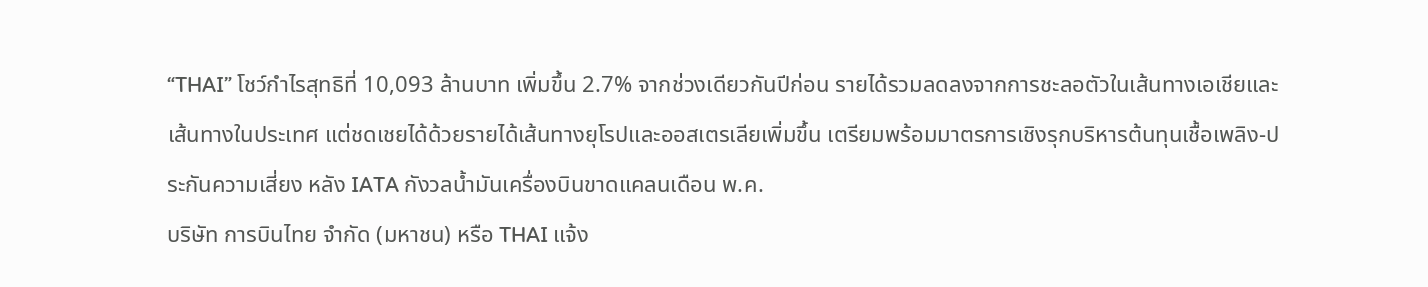“THAI” โชว์กำไรสุทธิที่ 10,093 ล้านบาท เพิ่มขึ้น 2.7% จากช่วงเดียวกันปีก่อน รายได้รวมลดลงจากการชะลอตัวในเส้นทางเอเชียและเส้นทางในประเทศ แต่ชดเชยได้ด้วยรายได้เส้นทางยุโรปและออสเตรเลียเพิ่มขึ้น เตรียมพร้อมมาตรการเชิงรุกบริหารต้นทุนเชื้อเพลิง-ประกันความเสี่ยง หลัง IATA กังวลน้ำมันเครื่องบินขาดแคลนเดือน พ.ค.
บริษัท การบินไทย จำกัด (มหาชน) หรือ THAI แจ้ง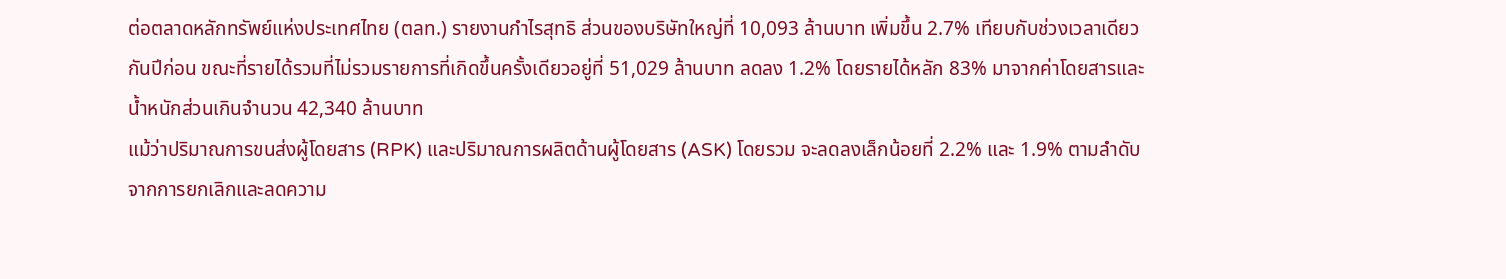ต่อตลาดหลักทรัพย์แห่งประเทศไทย (ตลท.) รายงานกำไรสุทธิ ส่วนของบริษัทใหญ่ที่ 10,093 ล้านบาท เพิ่มขึ้น 2.7% เทียบกับช่วงเวลาเดียวกันปีก่อน ขณะที่รายได้รวมที่ไม่รวมรายการที่เกิดขึ้นครั้งเดียวอยู่ที่ 51,029 ล้านบาท ลดลง 1.2% โดยรายได้หลัก 83% มาจากค่าโดยสารและน้ำหนักส่วนเกินจำนวน 42,340 ล้านบาท
แม้ว่าปริมาณการขนส่งผู้โดยสาร (RPK) และปริมาณการผลิตด้านผู้โดยสาร (ASK) โดยรวม จะลดลงเล็กน้อยที่ 2.2% และ 1.9% ตามลำดับ จากการยกเลิกและลดความ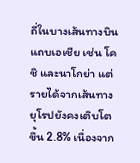ถี่ในบางเส้นทางบินแถบเอเชีย เช่น โคชิ และนาโกย่า แต่รายได้จากเส้นทางยุโรปยังคงเติบโตขึ้น 2.8% เนื่องจาก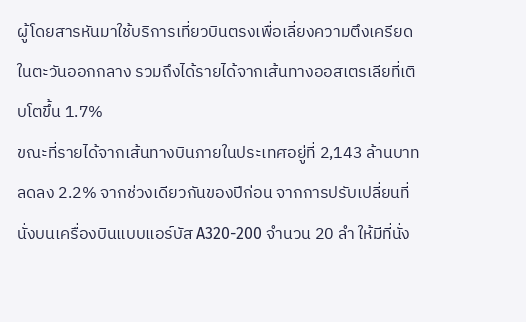ผู้โดยสารหันมาใช้บริการเที่ยวบินตรงเพื่อเลี่ยงความตึงเครียดในตะวันออกกลาง รวมถึงได้รายได้จากเส้นทางออสเตรเลียที่เติบโตขึ้น 1.7%
ขณะที่รายได้จากเส้นทางบินภายในประเทศอยู่ที่ 2,143 ล้านบาท ลดลง 2.2% จากช่วงเดียวกันของปีก่อน จากการปรับเปลี่ยนที่นั่งบนเครื่องบินแบบแอร์บัส A320-200 จำนวน 20 ลำ ให้มีที่นั่ง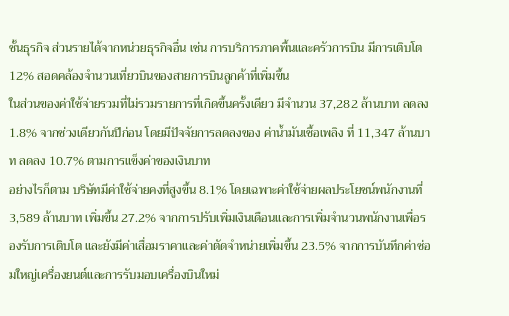ชั้นธุรกิจ ส่วนรายได้จากหน่วยธุรกิจอื่น เช่น การบริการภาคพื้นและครัวการบิน มีการเติบโต 12% สอดคล้องจำนวนเที่ยวบินของสายการบินลูกค้าที่เพิ่มขึ้น
ในส่วนของค่าใช้จ่ายรวมที่ไม่รวมรายการที่เกิดขึ้นครั้งเดียว มีจำนวน 37,282 ล้านบาท ลดลง 1.8% จากช่วงเดียวกันปีก่อน โดยมีปัจจัยการลดลงของ ค่าน้ำมันเชื้อเพลิง ที่ 11,347 ล้านบาท ลดลง 10.7% ตามการแข็งค่าของเงินบาท
อย่างไรก็ตาม บริษัทมีค่าใช้จ่ายคงที่สูงขึ้น 8.1% โดยเฉพาะค่าใช้จ่ายผลประโยชน์พนักงานที่ 3,589 ล้านบาท เพิ่มขึ้น 27.2% จากการปรับเพิ่มเงินเดือนและการเพิ่มจำนวนพนักงานเพื่อรองรับการเติบโต และยังมีค่าเสื่อมราคาและค่าตัดจำหน่ายเพิ่มขึ้น 23.5% จากการบันทึกค่าซ่อมใหญ่เครื่องยนต์และการรับมอบเครื่องบินใหม่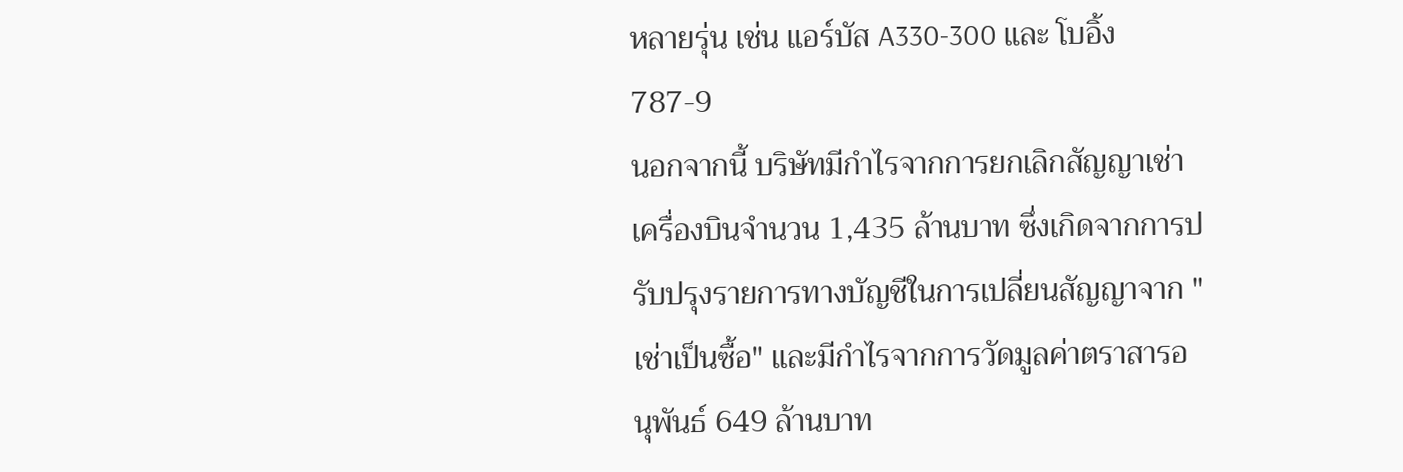หลายรุ่น เช่น แอร์บัส A330-300 และ โบอิ้ง 787-9
นอกจากนี้ บริษัทมีกำไรจากการยกเลิกสัญญาเช่าเครื่องบินจำนวน 1,435 ล้านบาท ซึ่งเกิดจากการปรับปรุงรายการทางบัญชีในการเปลี่ยนสัญญาจาก "เช่าเป็นซื้อ" และมีกำไรจากการวัดมูลค่าตราสารอนุพันธ์ 649 ล้านบาท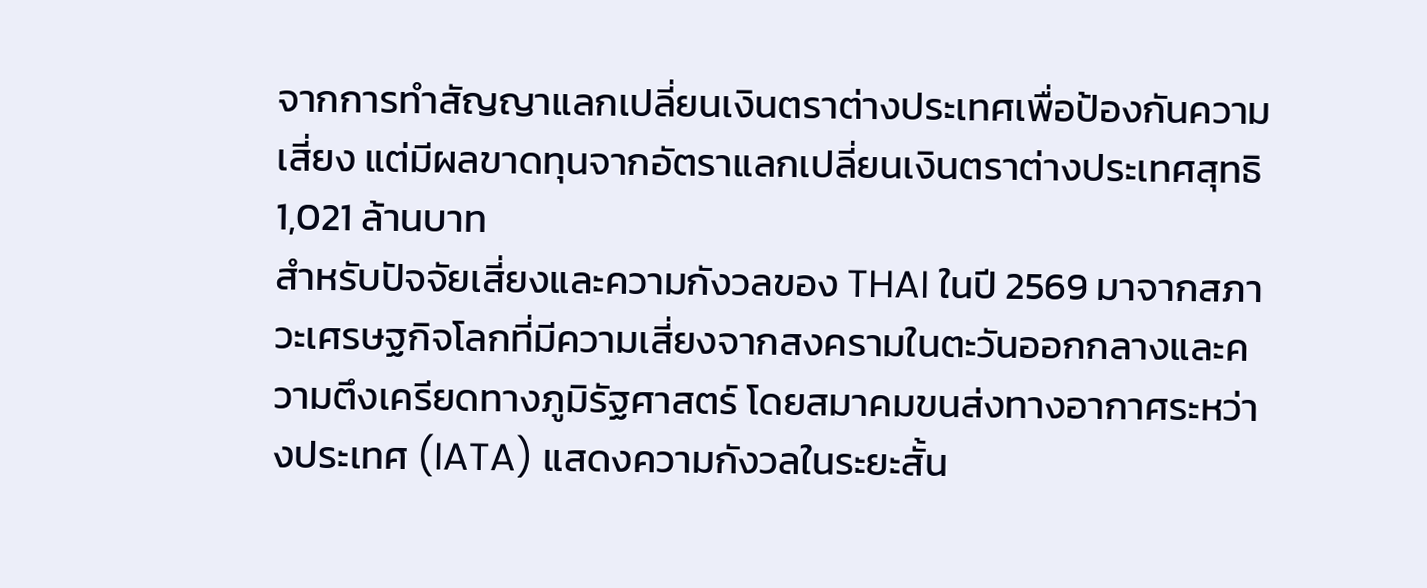จากการทำสัญญาแลกเปลี่ยนเงินตราต่างประเทศเพื่อป้องกันความเสี่ยง แต่มีผลขาดทุนจากอัตราแลกเปลี่ยนเงินตราต่างประเทศสุทธิ 1,021 ล้านบาท
สำหรับปัจจัยเสี่ยงและความกังวลของ THAI ในปี 2569 มาจากสภาวะเศรษฐกิจโลกที่มีความเสี่ยงจากสงครามในตะวันออกกลางและความตึงเครียดทางภูมิรัฐศาสตร์ โดยสมาคมขนส่งทางอากาศระหว่างประเทศ (IATA) แสดงความกังวลในระยะสั้น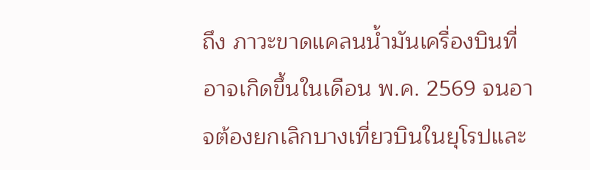ถึง ภาวะขาดแคลนน้ำมันเครื่องบินที่อาจเกิดขึ้นในเดือน พ.ค. 2569 จนอาจต้องยกเลิกบางเที่ยวบินในยุโรปและ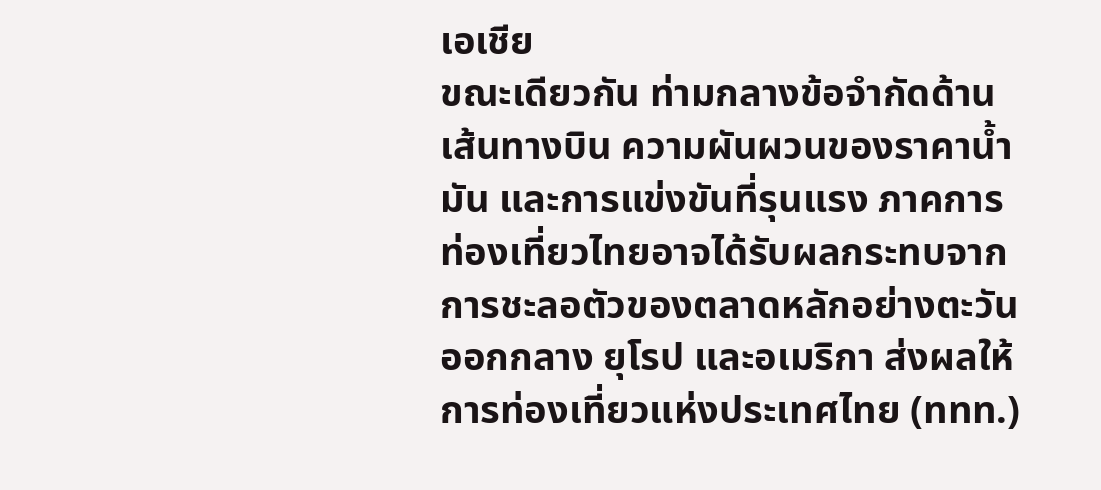เอเชีย
ขณะเดียวกัน ท่ามกลางข้อจำกัดด้านเส้นทางบิน ความผันผวนของราคาน้ำมัน และการแข่งขันที่รุนแรง ภาคการท่องเที่ยวไทยอาจได้รับผลกระทบจากการชะลอตัวของตลาดหลักอย่างตะวันออกกลาง ยุโรป และอเมริกา ส่งผลให้ การท่องเที่ยวแห่งประเทศไทย (ททท.)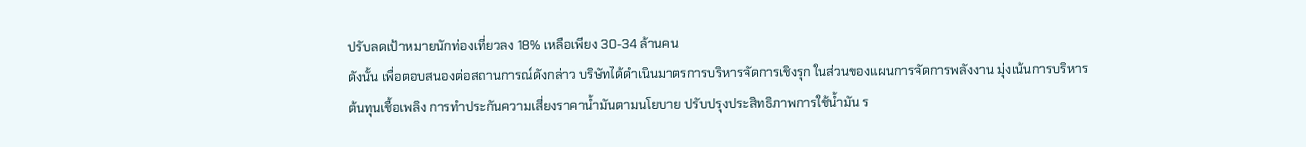ปรับลดเป้าหมายนักท่องเที่ยวลง 18% เหลือเพียง 30-34 ล้านคน
ดังนั้น เพื่อตอบสนองต่อสถานการณ์ดังกล่าว บริษัทได้ดำเนินมาตรการบริหารจัดการเชิงรุก ในส่วนของแผนการจัดการพลังงาน มุ่งเน้นการบริหารต้นทุนเชื้อเพลิง การทำประกันความเสี่ยงราคาน้ำมันตามนโยบาย ปรับปรุงประสิทธิภาพการใช้น้ำมัน ร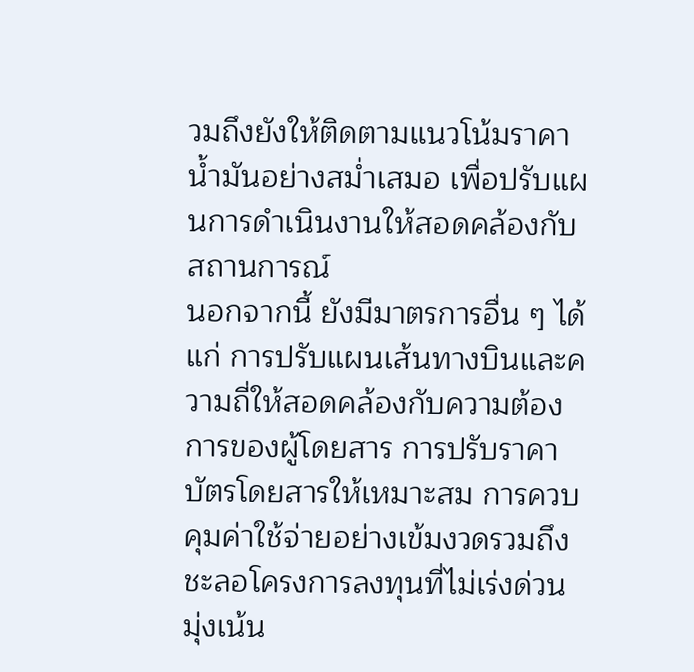วมถึงยังให้ติดตามแนวโน้มราคาน้ำมันอย่างสม่ำเสมอ เพื่อปรับแผนการดำเนินงานให้สอดคล้องกับสถานการณ์
นอกจากนี้ ยังมีมาตรการอื่น ๆ ได้แก่ การปรับแผนเส้นทางบินและความถี่ให้สอดคล้องกับความต้องการของผู้โดยสาร การปรับราคาบัตรโดยสารให้เหมาะสม การควบคุมค่าใช้จ่ายอย่างเข้มงวดรวมถึงชะลอโครงการลงทุนที่ไม่เร่งด่วน มุ่งเน้น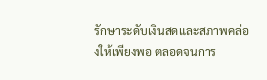รักษาระดับเงินสดและสภาพคล่องให้เพียงพอ ตลอดจนการ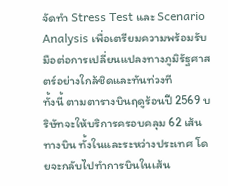จัดทำ Stress Test และ Scenario Analysis เพื่อเตรียมความพร้อมรับมือต่อการเปลี่ยนแปลงทางภูมิรัฐศาสตร์อย่างใกล้ชิดและทันท่วงที
ทั้งนี้ ตามตารางบินฤดูร้อนปี 2569 บริษัทจะให้บริการครอบคลุม 62 เส้นทางบิน ทั้งในและระหว่างประเทศ โดยจะกลับไปทำการบินในเส้น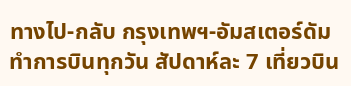ทางไป-กลับ กรุงเทพฯ-อัมสเตอร์ดัม ทำการบินทุกวัน สัปดาห์ละ 7 เที่ยวบิน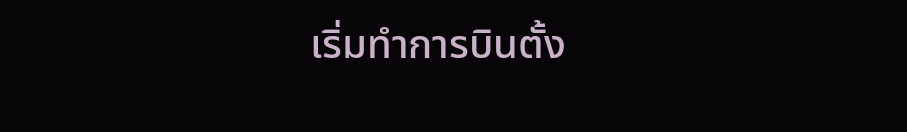เริ่มทำการบินตั้ง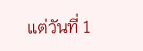แต่วันที่ 1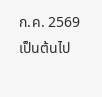ก.ค. 2569 เป็นต้นไป